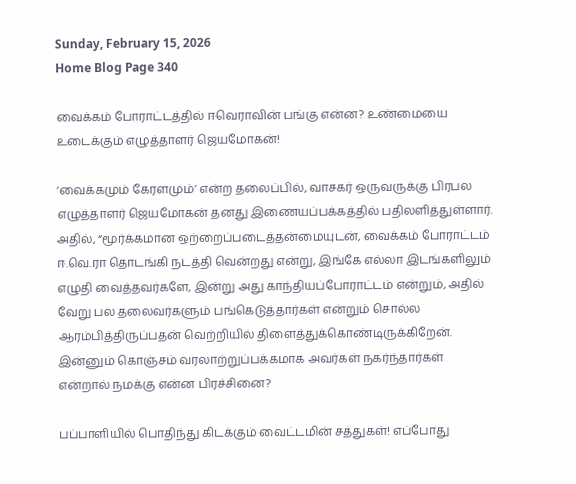Sunday, February 15, 2026
Home Blog Page 340

வைக்கம் போராட்டத்தில் ஈவெராவின் பங்கு என்ன? உண்மையை உடைக்கும் எழுத்தாளர் ஜெயமோகன்!

‘வைக்கமும் கேரளமும்’ என்ற தலைப்பில், வாசகர் ஒருவருக்கு பிரபல எழுத்தாளர் ஜெயமோகன் தனது இணையப்பக்கத்தில் பதிலளித்துள்ளார். அதில், “மூர்க்கமான ஒற்றைப்படைத்தன்மையுடன், வைக்கம் போராட்டம் ஈ.வெ.ரா தொடங்கி நடத்தி வென்றது என்று, இங்கே எல்லா இடங்களிலும் எழுதி வைத்தவர்களே, இன்று அது காந்தியப்போராட்டம் என்றும், அதில் வேறு பல தலைவர்களும் பங்கெடுத்தார்கள் என்றும் சொல்ல ஆரம்பித்திருப்பதன் வெற்றியில் திளைத்துக்கொண்டிருக்கிறேன். இன்னும் கொஞ்சம் வரலாற்றுப்பக்கமாக அவர்கள் நகர்ந்தார்கள் என்றால் நமக்கு என்ன பிரச்சினை?

பப்பாளியில் பொதிந்து கிடக்கும் வைட்டமின் சத்துகள்! எப்போது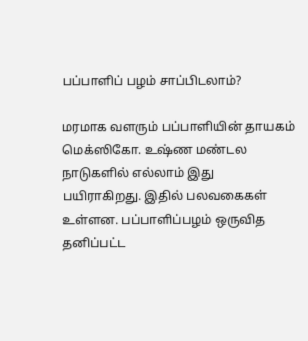பப்பாளிப் பழம் சாப்பிடலாம்?

மரமாக வளரும் பப்பாளியின் தாயகம் மெக்ஸிகோ. உஷ்ண மண்டல நாடுகளில் எல்லாம் இது பயிராகிறது. இதில் பலவகைகள் உள்ளன. பப்பாளிப்பழம் ஒருவித தனிப்பட்ட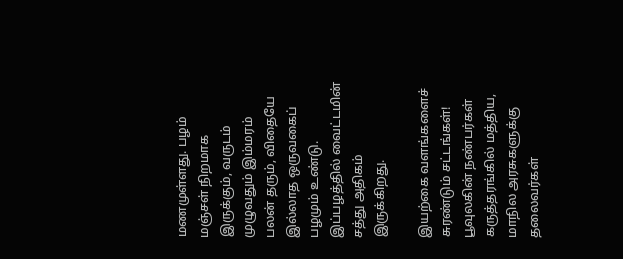மணமுள்ளது. பழம் மஞ்சள் நிறமாக இருக்கும், வருடம் முழுவதும் இம்மரம் பலன் தரும், விதையே இல்லாத ஒருவகைப் பழமும் உண்டு. இப்பழத்தில் வைட்டமின் சத்து அதிகம் இருக்கிறது.

இயற்கை வளங்களைச் சுரண்டும் சட்டங்கள்! பூவுலகின் நண்பர்கள் கருத்தரங்கில் மத்திய, மாநில அரசுகளுக்கு தலைவர்கள்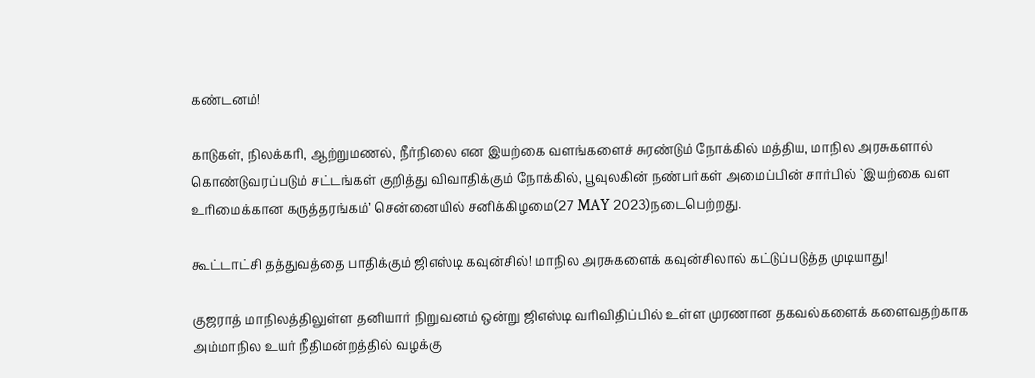கண்டனம்!

காடுகள், நிலக்கரி, ஆற்றுமணல், நீர்நிலை என இயற்கை வளங்களைச் சுரண்டும் நோக்கில் மத்திய, மாநில அரசுகளால் கொண்டுவரப்படும் சட்டங்கள் குறித்து விவாதிக்கும் நோக்கில், பூவுலகின் நண்பர்கள் அமைப்பின் சார்பில் `இயற்கை வள உரிமைக்கான கருத்தரங்கம்’ சென்னையில் சனிக்கிழமை(27 MAY 2023)நடைபெற்றது.

கூட்டாட்சி தத்துவத்தை பாதிக்கும் ஜிஎஸ்டி கவுன்சில்! மாநில அரசுகளைக் கவுன்சிலால் கட்டுப்படுத்த முடியாது!

குஜராத் மாநிலத்திலுள்ள தனியார் நிறுவனம் ஒன்று ஜிஎஸ்டி வரிவிதிப்பில் உள்ள முரணான தகவல்களைக் களைவதற்காக அம்மாநில உயர் நீதிமன்றத்தில் வழக்கு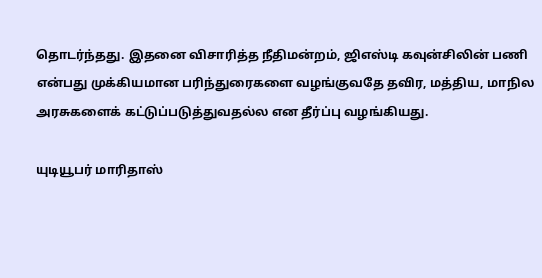தொடர்ந்தது. இதனை விசாரித்த நீதிமன்றம், ஜிஎஸ்டி கவுன்சிலின் பணி என்பது முக்கியமான பரிந்துரைகளை வழங்குவதே தவிர, மத்திய, மாநில அரசுகளைக் கட்டுப்படுத்துவதல்ல என தீர்ப்பு வழங்கியது.

யுடியூபர் மாரிதாஸ்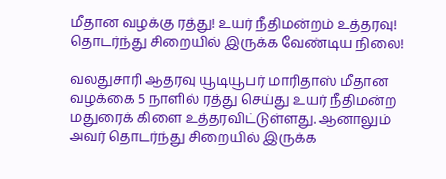மீதான வழக்கு ரத்து! உயர் நீதிமன்றம் உத்தரவு! தொடர்ந்து சிறையில் இருக்க வேண்டிய நிலை!

வலதுசாரி ஆதரவு யூடியூபர் மாரிதாஸ் மீதான வழக்கை 5 நாளில் ரத்து செய்து உயர் நீதிமன்ற மதுரைக் கிளை உத்தரவிட்டுள்ளது. ஆனாலும் அவர் தொடர்ந்து சிறையில் இருக்க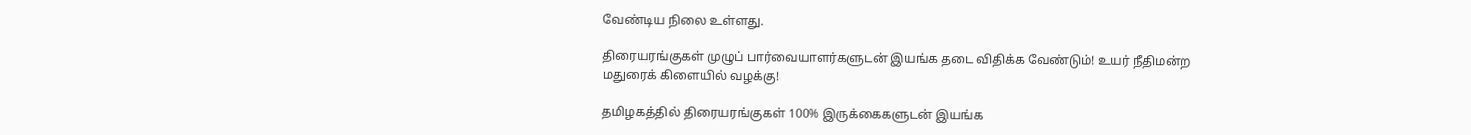வேண்டிய நிலை உள்ளது.

திரையரங்குகள் முழுப் பார்வையாளர்களுடன் இயங்க தடை விதிக்க வேண்டும்! உயர் நீதிமன்ற மதுரைக் கிளையில் வழக்கு!

தமிழகத்தில் திரையரங்குகள் 100% இருக்கைகளுடன் இயங்க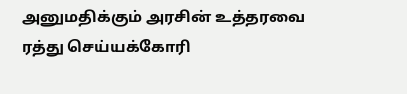அனுமதிக்கும் அரசின் உத்தரவை ரத்து செய்யக்கோரி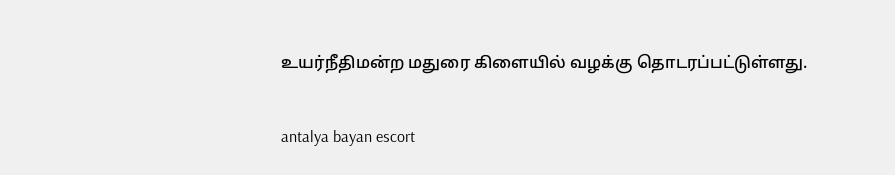உயர்நீதிமன்ற மதுரை கிளையில் வழக்கு தொடரப்பட்டுள்ளது.

antalya bayan escort